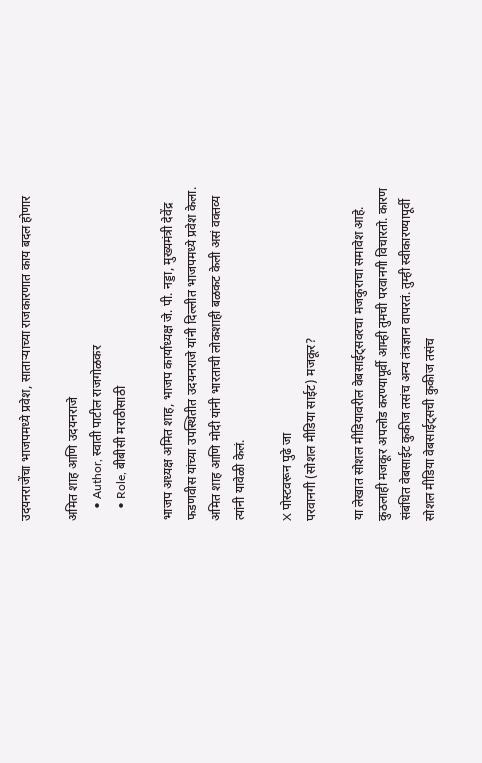उदयनराजेंचा भाजपमध्ये प्रवेश, साताऱ्याच्या राजकारणात काय बदल होणार

अमित शाह आणि उदयनराजे
    • Author, स्वाती पाटील राजगोळकर
    • Role, बीबीसी मराठीसाठी

भाजप अध्यक्ष अमित शाह, भाजप कार्याध्यक्ष जे. पी. नड्डा, मुख्यमंत्री देवेंद्र फडणवीस यांच्या उपस्थितीत उदयनराजे यांनी दिल्लीत भाजपमध्ये प्रवेश केला. अमित शाह आणि मोदी यांनी भारताची लोकशाही बळकट केली असं वक्तव्य त्यांनी यावेळी केलं.

X पोस्टवरून पुढे जा
परवानगी (सोशल मीडिया साईट) मजकूर?

या लेखात सोशल मीडियावरील वेबसाईट्सवरचा मजकुराचा समावेश आहे. कुठलाही मजकूर अपलोड करण्यापूर्वी आम्ही तुमची परवानगी विचारतो. कारण संबंधित वेबसाईट कुकीज तसंच अन्य तंत्रज्ञान वापरतं. तुम्ही स्वीकारण्यापूर्वी सोशल मीडिया वेबसाईट्सची कुकीज तसंच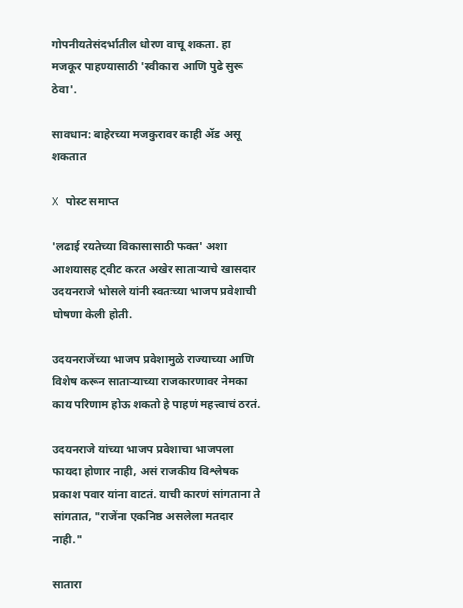गोपनीयतेसंदर्भातील धोरण वाचू शकता. हा मजकूर पाहण्यासाठी 'स्वीकारा आणि पुढे सुरू ठेवा'.

सावधान: बाहेरच्या मजकुरावर काही ॲड असू शकतात

X पोस्ट समाप्त

'लढाई रयतेच्या विकासासाठी फक्त' अशा आशयासह ट्वीट करत अखेर साताऱ्याचे खासदार उदयनराजे भोसले यांनी स्वतःच्या भाजप प्रवेशाची घोषणा केली होती.

उदयनराजेंच्या भाजप प्रवेशामुळे राज्याच्या आणि विशेष करून साताऱ्याच्या राजकारणावर नेमका काय परिणाम होऊ शकतो हे पाहणं महत्त्वाचं ठरतं.

उदयनराजे यांच्या भाजप प्रवेशाचा भाजपला फायदा होणार नाही, असं राजकीय विश्लेषक प्रकाश पवार यांना वाटतं. याची कारणं सांगताना ते सांगतात, "राजेंना एकनिष्ठ असलेला मतदार नाही."

सातारा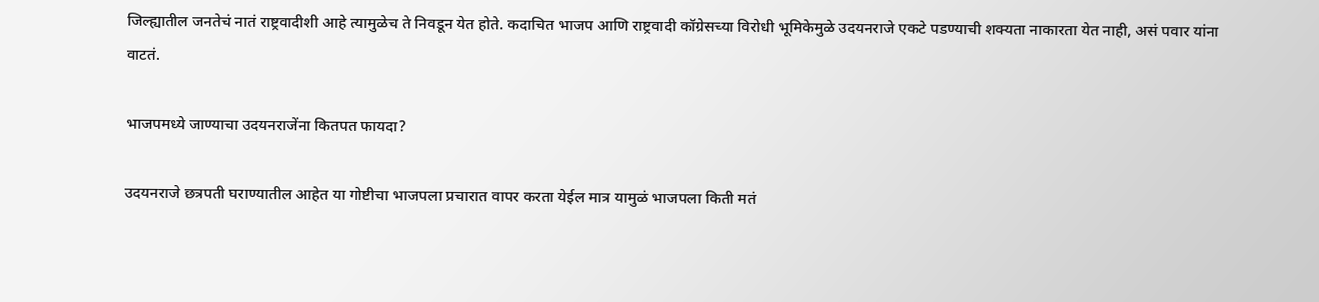जिल्ह्यातील जनतेचं नातं राष्ट्रवादीशी आहे त्यामुळेच ते निवडून येत होते. कदाचित भाजप आणि राष्ट्रवादी कॉग्रेसच्या विरोधी भूमिकेमुळे उदयनराजे एकटे पडण्याची शक्यता नाकारता येत नाही, असं पवार यांना वाटतं.

भाजपमध्ये जाण्याचा उदयनराजेंना कितपत फायदा?

उदयनराजे छत्रपती घराण्यातील आहेत या गोष्टीचा भाजपला प्रचारात वापर करता येईल मात्र यामुळं भाजपला किती मतं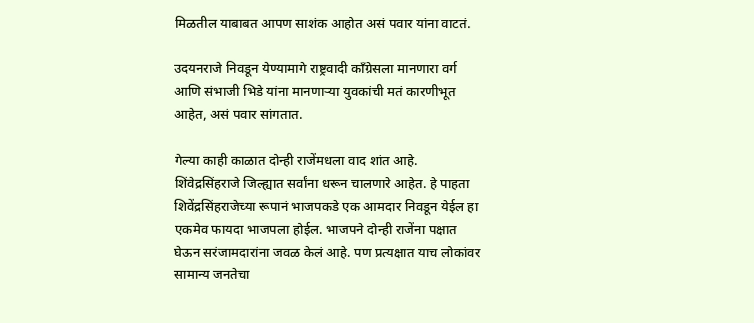मिळतील याबाबत आपण साशंक आहोत असं पवार यांना वाटतं.

उदयनराजे निवडून येण्यामागे राष्ट्रवादी कॉंग्रेसला मानणारा वर्ग आणि संभाजी भिडे यांना मानणाऱ्या युवकांची मतं कारणीभूत आहेत, असं पवार सांगतात.

गेल्या काही काळात दोन्ही राजेंमधला वाद शांत आहे. शिंवेद्रसिंहराजे जिल्ह्यात सर्वांना धरून चालणारे आहेत. हे पाहता शिवेंद्रसिंहराजेच्या रूपानं भाजपकडे एक आमदार निवडून येईल हा एकमेव फायदा भाजपला होईल. भाजपने दोन्ही राजेंना पक्षात घेऊन सरंजामदारांना जवळ केलं आहे. पण प्रत्यक्षात याच लोकांवर सामान्य जनतेचा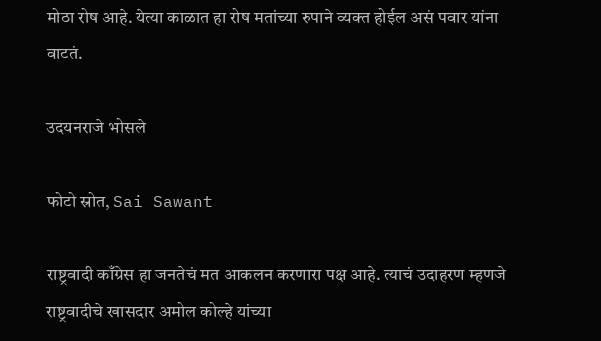मोठा रोष आहे. येत्या काळात हा रोष मतांच्या रुपाने व्यक्त होईल असं पवार यांना वाटतं.

उदयनराजे भोसले

फोटो स्रोत, Sai Sawant

राष्ट्रवादी काँग्रेस हा जनतेचं मत आकलन करणारा पक्ष आहे. त्याचं उदाहरण म्हणजे राष्ट्रवादीचे खासदार अमोल कोल्हे यांच्या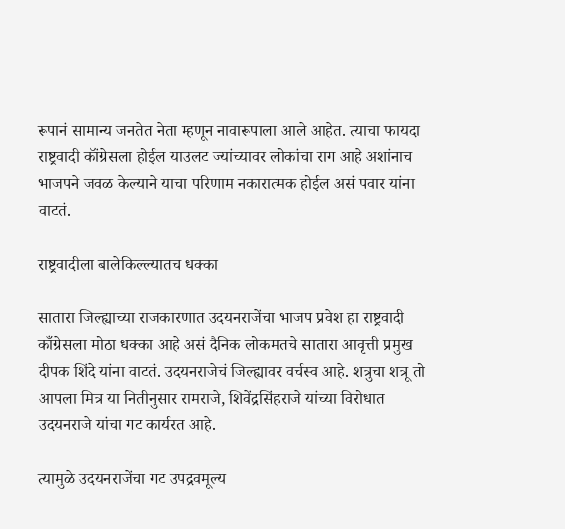रूपानं सामान्य जनतेत नेता म्हणून नावारूपाला आले आहेत. त्याचा फायदा राष्ट्रवादी कॉंग्रेसला होईल याउलट ज्यांच्यावर लोकांचा राग आहे अशांनाच भाजपने जवळ केल्याने याचा परिणाम नकारात्मक होईल असं पवार यांना वाटतं.

राष्ट्रवादीला बालेकिल्ल्यातच धक्का

सातारा जिल्ह्याच्या राजकारणात उदयनराजेंचा भाजप प्रवेश हा राष्ट्रवादी काँग्रेसला मोठा धक्का आहे असं दैनिक लोकमतचे सातारा आवृत्ती प्रमुख दीपक शिंदे यांना वाटतं. उदयनराजेचं जिल्ह्यावर वर्चस्व आहे. शत्रुचा शत्रू तो आपला मित्र या नितीनुसार रामराजे, शिवेंद्रसिंहराजे यांच्या विरोधात उदयनराजे यांचा गट कार्यरत आहे.

त्यामुळे उदयनराजेंचा गट उपद्रवमूल्य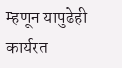म्हणून यापुढेही कार्यरत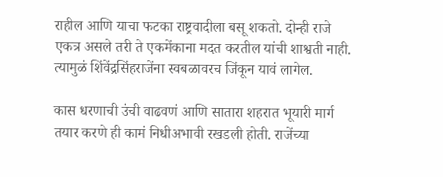राहील आणि याचा फटका राष्ट्रवादीला बसू शकतो. दोन्ही राजे एकत्र असले तरी ते एकमेंकाना मदत करतील यांची शाश्वती नाही. त्यामुळं शिंवेंद्रसिंहराजेंना स्वबळावरच जिंकून यावं लागेल.

कास धरणाची उंची वाढवणं आणि सातारा शहरात भूयारी मार्ग तयार करणे ही कामं निधीअभावी रखडली होती. राजेंच्या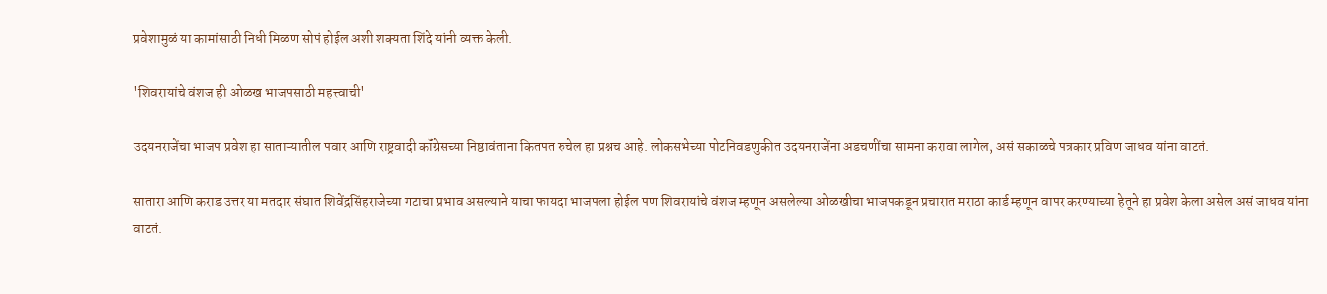प्रवेशामुळं या कामांसाठी निधी मिळण सोपं होईल अशी शक्यता शिंदे यांनी व्यक्त केली.

'शिवरायांचे वंशज ही ओळख भाजपसाठी महत्त्वाची'

उदयनराजेंचा भाजप प्रवेश हा साताऱ्यातील पवार आणि राष्ट्रवादी कॉंग्रेसच्या निष्ठावंताना कितपत रुचेल हा प्रश्नच आहे. लोकसभेच्या पोटनिवडणुकीत उदयनराजेंना अडचणींचा सामना करावा लागेल, असं सकाळचे पत्रकार प्रविण जाधव यांना वाटतं.

सातारा आणि कराड उत्तर या मतदार संघात शिवेंद्रसिंहराजेच्या गटाचा प्रभाव असल्याने याचा फायदा भाजपला होईल पण शिवरायांचे वंशज म्हणून असलेल्या ओळखीचा भाजपकडून प्रचारात मराठा कार्ड म्हणून वापर करण्याच्या हेतूने हा प्रवेश केला असेल असं जाधव यांना वाटतं.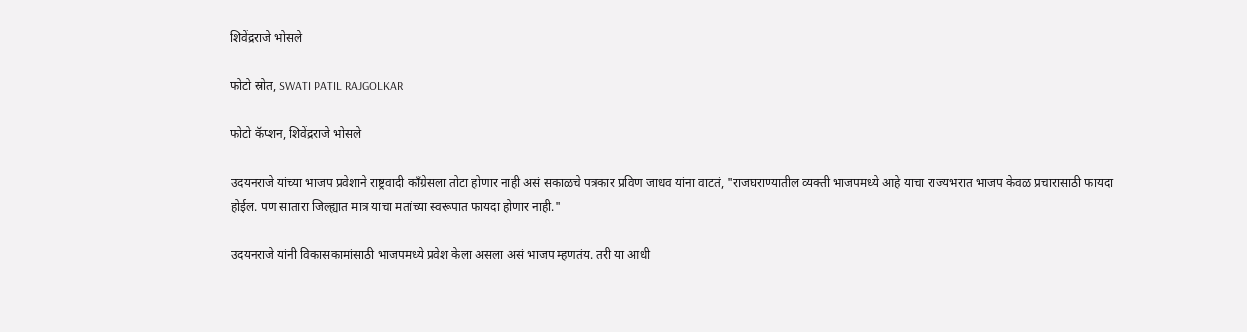शिवेंद्रराजे भोसले

फोटो स्रोत, SWATI PATIL RAJGOLKAR

फोटो कॅप्शन, शिवेंद्रराजे भोसले

उदयनराजे यांच्या भाजप प्रवेशाने राष्ट्रवादी कॉंग्रेसला तोटा होणार नाही असं सकाळचे पत्रकार प्रविण जाधव यांना वाटतं, "राजघराण्यातील व्यक्ती भाजपमध्ये आहे याचा राज्यभरात भाजप केवळ प्रचारासाठी फायदा होईल. पण सातारा जिल्ह्यात मात्र याचा मतांच्या स्वरूपात फायदा होणार नाही."

उदयनराजे यांनी विकासकामांसाठी भाजपमध्ये प्रवेश केला असला असं भाजप म्हणतंय. तरी या आधी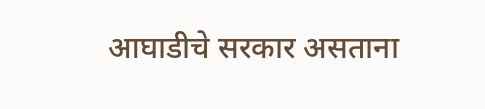आघाडीचे सरकार असताना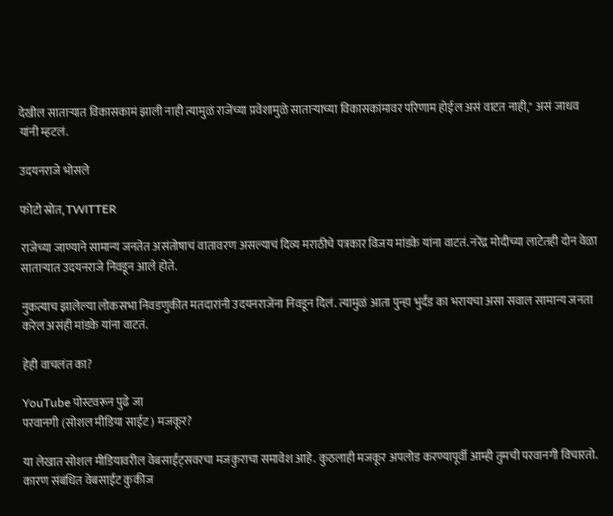देखील साताऱ्यात विकासकामं झाली नाही त्यामुळं राजेंच्या प्रवेशामुळे साताऱ्याच्या विकासकांमावर परिणाम होईल असं वाटत नाही," असं जाधव यांनी म्हटलं.

उदयनराजे भोसले

फोटो स्रोत, TWITTER

राजेच्या जाण्याने सामान्य जनतेत असंतोषाचं वातावरण असल्याचं दिव्य मराठीचे पत्रकार विजय मांडके यांना वाटतं. नरेंद्र मोदीच्या लाटेतही दोन वेळा साताऱ्यात उदयनराजे निवडून आले होते.

नुकत्याच झालेल्या लोकसभा निवडणुकीत मतदारांनी उदयनराजेंना निवडून दिलं. त्यामुळं आता पुन्हा भुर्दंड का भरायचा असा सवाल सामान्य जनता करेल असंही मांडके यांना वाटतं.

हेही वाचलंत का?

YouTube पोस्टवरून पुढे जा
परवानगी (सोशल मीडिया साईट) मजकूर?

या लेखात सोशल मीडियावरील वेबसाईट्सवरचा मजकुराचा समावेश आहे. कुठलाही मजकूर अपलोड करण्यापूर्वी आम्ही तुमची परवानगी विचारतो. कारण संबंधित वेबसाईट कुकीज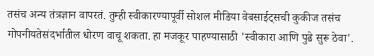तसंच अन्य तंत्रज्ञान वापरतं. तुम्ही स्वीकारण्यापूर्वी सोशल मीडिया वेबसाईट्सची कुकीज तसंच गोपनीयतेसंदर्भातील धोरण वाचू शकता. हा मजकूर पाहण्यासाठी 'स्वीकारा आणि पुढे सुरू ठेवा'.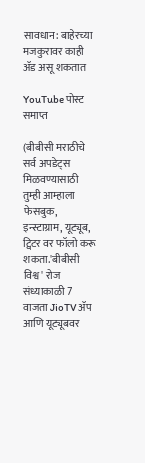सावधान: बाहेरच्या मजकुरावर काही ॲड असू शकतात

YouTube पोस्ट समाप्त

(बीबीसी मराठीचे सर्व अपडेट्स मिळवण्यासाठी तुम्ही आम्हाला फेसबुक, इन्स्टाग्राम, यूट्यूब, ट्विटर वर फॉलो करू शकता.'बीबीसी विश्व' रोज संध्याकाळी 7 वाजता JioTV ॲप आणि यूट्यूबवर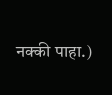नक्की पाहा.)